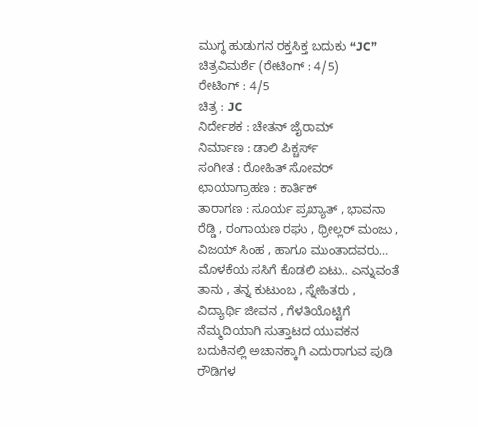ಮುಗ್ಧ ಹುಡುಗನ ರಕ್ತಸಿಕ್ತ ಬದುಕು “JC” ಚಿತ್ರವಿಮರ್ಶೆ (ರೇಟಿಂಗ್ : 4/5)
ರೇಟಿಂಗ್ : 4/5
ಚಿತ್ರ : JC
ನಿರ್ದೇಶಕ : ಚೇತನ್ ಜೈರಾಮ್
ನಿರ್ಮಾಣ : ಡಾಲಿ ಪಿಕ್ಚರ್ಸ್
ಸಂಗೀತ : ರೋಹಿತ್ ಸೋವರ್
ಛಾಯಾಗ್ರಾಹಣ : ಕಾರ್ತಿಕ್
ತಾರಾಗಣ : ಸೂರ್ಯ ಪ್ರಖ್ಯಾತ್ , ಭಾವನಾ ರೆಡ್ಡಿ , ರಂಗಾಯಣ ರಘು , ಥ್ರೀಲ್ಲರ್ ಮಂಜು , ವಿಜಯ್ ಸಿಂಹ , ಹಾಗೂ ಮುಂತಾದವರು…
ಮೊಳಕೆಯ ಸಸಿಗೆ ಕೊಡಲಿ ಏಟು.. ಎನ್ನುವಂತೆ ತಾನು , ತನ್ನ ಕುಟುಂಬ , ಸ್ನೇಹಿತರು , ವಿದ್ಯಾರ್ಥಿ ಜೀವನ , ಗೆಳತಿಯೊಟ್ಟಿಗೆ ನೆಮ್ಮದಿಯಾಗಿ ಸುತ್ತಾಟದ ಯುವಕನ ಬದುಕಿನಲ್ಲಿ ಅಚಾನಕ್ಕಾಗಿ ಎದುರಾಗುವ ಪುಡಿ ರೌಡಿಗಳ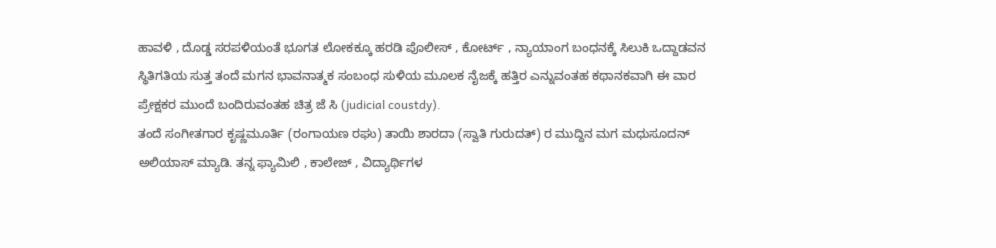ಹಾವಳಿ , ದೊಡ್ಡ ಸರಪಳಿಯಂತೆ ಭೂಗತ ಲೋಕಕ್ಕೂ ಹರಡಿ ಪೊಲೀಸ್ , ಕೋರ್ಟ್ , ನ್ಯಾಯಾಂಗ ಬಂಧನಕ್ಕೆ ಸಿಲುಕಿ ಒದ್ದಾಡವನ ಸ್ಥಿತಿಗತಿಯ ಸುತ್ತ ತಂದೆ ಮಗನ ಭಾವನಾತ್ಮಕ ಸಂಬಂಧ ಸುಳಿಯ ಮೂಲಕ ನೈಜಕ್ಕೆ ಹತ್ತಿರ ಎನ್ನುವಂತಹ ಕಥಾನಕವಾಗಿ ಈ ವಾರ ಪ್ರೇಕ್ಷಕರ ಮುಂದೆ ಬಂದಿರುವಂತಹ ಚಿತ್ರ ಜೆ ಸಿ (judicial coustdy).
ತಂದೆ ಸಂಗೀತಗಾರ ಕೃಷ್ಣಮೂರ್ತಿ (ರಂಗಾಯಣ ರಘು) ತಾಯಿ ಶಾರದಾ (ಸ್ವಾತಿ ಗುರುದತ್) ರ ಮುದ್ದಿನ ಮಗ ಮಧುಸೂದನ್ ಅಲಿಯಾಸ್ ಮ್ಯಾಡಿ. ತನ್ನ ಫ್ಯಾಮಿಲಿ , ಕಾಲೇಜ್ , ವಿದ್ಯಾರ್ಥಿಗಳ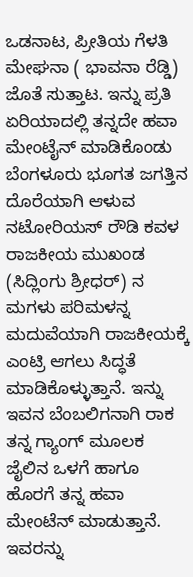ಒಡನಾಟ, ಪ್ರೀತಿಯ ಗೆಳತಿ ಮೇಘನಾ ( ಭಾವನಾ ರೆಡ್ಡಿ) ಜೊತೆ ಸುತ್ತಾಟ. ಇನ್ನು ಪ್ರತಿ ಏರಿಯಾದಲ್ಲಿ ತನ್ನದೇ ಹವಾ ಮೇಂಟೈನ್ ಮಾಡಿಕೊಂಡು ಬೆಂಗಳೂರು ಭೂಗತ ಜಗತ್ತಿನ ದೊರೆಯಾಗಿ ಆಳುವ ನಟೋರಿಯಸ್ ರೌಡಿ ಕವಳ ರಾಜಕೀಯ ಮುಖಂಡ (ಸಿದ್ಲಿಂಗು ಶ್ರೀಧರ್) ನ ಮಗಳು ಪರಿಮಳನ್ನ ಮದುವೆಯಾಗಿ ರಾಜಕೀಯಕ್ಕೆ ಎಂಟ್ರಿ ಆಗಲು ಸಿದ್ಧತೆ ಮಾಡಿಕೊಳ್ಳುತ್ತಾನೆ. ಇನ್ನು ಇವನ ಬೆಂಬಲಿಗನಾಗಿ ರಾಕ ತನ್ನ ಗ್ಯಾಂಗ್ ಮೂಲಕ ಜೈಲಿನ ಒಳಗೆ ಹಾಗೂ ಹೊರಗೆ ತನ್ನ ಹವಾ ಮೇಂಟೆನ್ ಮಾಡುತ್ತಾನೆ. ಇವರನ್ನು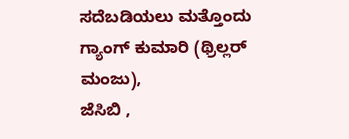ಸದೆಬಡಿಯಲು ಮತ್ತೊಂದು ಗ್ಯಾಂಗ್ ಕುಮಾರಿ (ಥ್ರಿಲ್ಲರ್ ಮಂಜು),
ಜೆಸಿಬಿ ,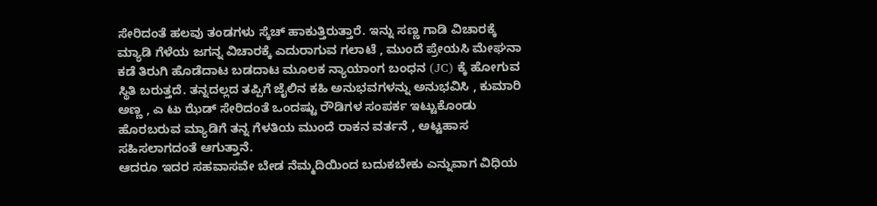ಸೇರಿದಂತೆ ಹಲವು ತಂಡಗಳು ಸ್ಕೆಚ್ ಹಾಕುತ್ತಿರುತ್ತಾರೆ. ಇನ್ನು ಸಣ್ಣ ಗಾಡಿ ವಿಚಾರಕ್ಕೆ ಮ್ಯಾಡಿ ಗೆಳೆಯ ಜಗನ್ನ ವಿಚಾರಕ್ಕೆ ಎದುರಾಗುವ ಗಲಾಟೆ , ಮುಂದೆ ಪ್ರೇಯಸಿ ಮೇಘನಾ ಕಡೆ ತಿರುಗಿ ಹೊಡೆದಾಟ ಬಡದಾಟ ಮೂಲಕ ನ್ಯಾಯಾಂಗ ಬಂಧನ (JC) ಕ್ಕೆ ಹೋಗುವ ಸ್ಥಿತಿ ಬರುತ್ತದೆ. ತನ್ನದಲ್ಲದ ತಪ್ಪಿಗೆ ಜೈಲಿನ ಕಹಿ ಅನುಭವಗಳನ್ನು ಅನುಭವಿಸಿ , ಕುಮಾರಿ ಅಣ್ಣ , ಎ ಟು ಝೆಡ್ ಸೇರಿದಂತೆ ಒಂದಷ್ಟು ರೌಡಿಗಳ ಸಂಪರ್ಕ ಇಟ್ಟುಕೊಂಡು ಹೊರಬರುವ ಮ್ಯಾಡಿಗೆ ತನ್ನ ಗೆಳತಿಯ ಮುಂದೆ ರಾಕನ ವರ್ತನೆ , ಅಟ್ಟಹಾಸ ಸಹಿಸಲಾಗದಂತೆ ಆಗುತ್ತಾನೆ.
ಆದರೂ ಇದರ ಸಹವಾಸವೇ ಬೇಡ ನೆಮ್ಮದಿಯಿಂದ ಬದುಕಬೇಕು ಎನ್ನುವಾಗ ವಿಧಿಯ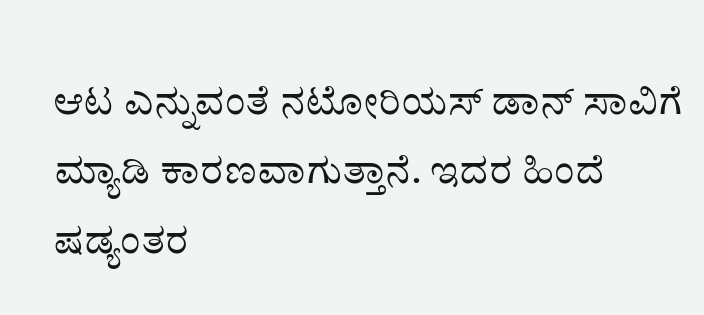ಆಟ ಎನ್ನುವಂತೆ ನಟೋರಿಯಸ್ ಡಾನ್ ಸಾವಿಗೆ ಮ್ಯಾಡಿ ಕಾರಣವಾಗುತ್ತಾನೆ. ಇದರ ಹಿಂದೆ ಷಡ್ಯಂತರ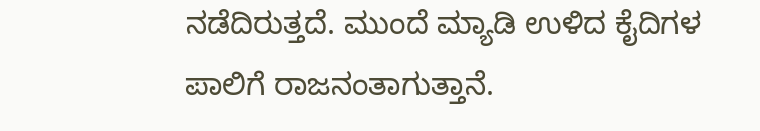ನಡೆದಿರುತ್ತದೆ. ಮುಂದೆ ಮ್ಯಾಡಿ ಉಳಿದ ಕೈದಿಗಳ ಪಾಲಿಗೆ ರಾಜನಂತಾಗುತ್ತಾನೆ.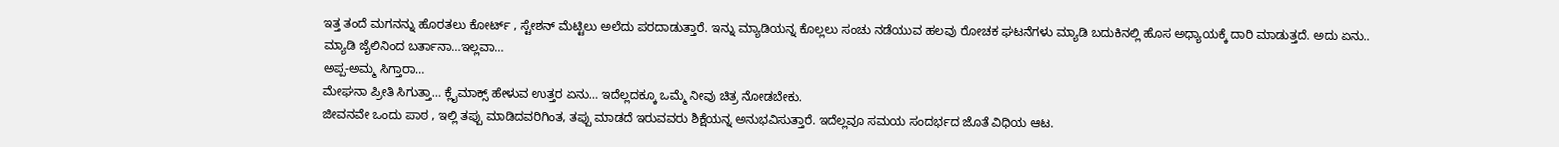ಇತ್ತ ತಂದೆ ಮಗನನ್ನು ಹೊರತಲು ಕೋರ್ಟ್ , ಸ್ಟೇಶನ್ ಮೆಟ್ಟಿಲು ಅಲೆದು ಪರದಾಡುತ್ತಾರೆ. ಇನ್ನು ಮ್ಯಾಡಿಯನ್ನ ಕೊಲ್ಲಲು ಸಂಚು ನಡೆಯುವ ಹಲವು ರೋಚಕ ಘಟನೆಗಳು ಮ್ಯಾಡಿ ಬದುಕಿನಲ್ಲಿ ಹೊಸ ಅಧ್ಯಾಯಕ್ಕೆ ದಾರಿ ಮಾಡುತ್ತದೆ. ಅದು ಏನು..
ಮ್ಯಾಡಿ ಜೈಲಿನಿಂದ ಬರ್ತಾನಾ…ಇಲ್ಲವಾ…
ಅಪ್ಪ-ಅಮ್ಮ ಸಿಗ್ತಾರಾ…
ಮೇಘನಾ ಪ್ರೀತಿ ಸಿಗುತ್ತಾ… ಕ್ಲೈಮಾಕ್ಸ್ ಹೇಳುವ ಉತ್ತರ ಏನು… ಇದೆಲ್ಲದಕ್ಕೂ ಒಮ್ಮೆ ನೀವು ಚಿತ್ರ ನೋಡಬೇಕು.
ಜೀವನವೇ ಒಂದು ಪಾಠ , ಇಲ್ಲಿ ತಪ್ಪು ಮಾಡಿದವರಿಗಿಂತ, ತಪ್ಪು ಮಾಡದೆ ಇರುವವರು ಶಿಕ್ಷೆಯನ್ನ ಅನುಭವಿಸುತ್ತಾರೆ. ಇದೆಲ್ಲವೂ ಸಮಯ ಸಂದರ್ಭದ ಜೊತೆ ವಿಧಿಯ ಆಟ.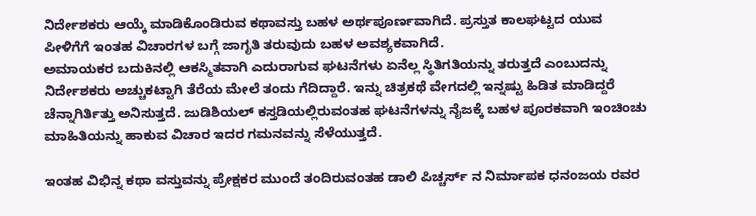ನಿರ್ದೇಶಕರು ಆಯ್ಕೆ ಮಾಡಿಕೊಂಡಿರುವ ಕಥಾವಸ್ತು ಬಹಳ ಅರ್ಥಪೂರ್ಣವಾಗಿದೆ. ಪ್ರಸ್ತುತ ಕಾಲಘಟ್ಟದ ಯುವ ಪೀಳಿಗೆಗೆ ಇಂತಹ ವಿಚಾರಗಳ ಬಗ್ಗೆ ಜಾಗೃತಿ ತರುವುದು ಬಹಳ ಅವಶ್ಯಕವಾಗಿದೆ.
ಅಮಾಯಕರ ಬದುಕಿನಲ್ಲಿ ಆಕಸ್ಮಿತವಾಗಿ ಎದುರಾಗುವ ಘಟನೆಗಳು ಏನೆಲ್ಲ ಸ್ಥಿತಿಗತಿಯನ್ನು ತರುತ್ತದೆ ಎಂಬುದನ್ನು ನಿರ್ದೇಶಕರು ಅಚ್ಚುಕಟ್ಟಾಗಿ ತೆರೆಯ ಮೇಲೆ ತಂದು ಗೆದಿದ್ದಾರೆ. ಇನ್ನು ಚಿತ್ರಕಥೆ ವೇಗದಲ್ಲಿ ಇನ್ನಷ್ಟು ಹಿಡಿತ ಮಾಡಿದ್ದರೆ ಚೆನ್ನಾಗಿರ್ತಿತ್ತು ಅನಿಸುತ್ತದೆ. ಜುಡಿಶಿಯಲ್ ಕಸ್ತಡಿಯಲ್ಲಿರುವಂತಹ ಘಟನೆಗಳನ್ನು ನೈಜಕ್ಕೆ ಬಹಳ ಪೂರಕವಾಗಿ ಇಂಚಿಂಚು ಮಾಹಿತಿಯನ್ನು ಹಾಕುವ ವಿಚಾರ ಇದರ ಗಮನವನ್ನು ಸೆಳೆಯುತ್ತದೆ.

ಇಂತಹ ವಿಭಿನ್ನ ಕಥಾ ವಸ್ತುವನ್ನು ಪ್ರೇಕ್ಷಕರ ಮುಂದೆ ತಂದಿರುವಂತಹ ಡಾಲಿ ಪಿಚ್ಚರ್ಸ್ ನ ನಿರ್ಮಾಪಕ ಧನಂಜಯ ರವರ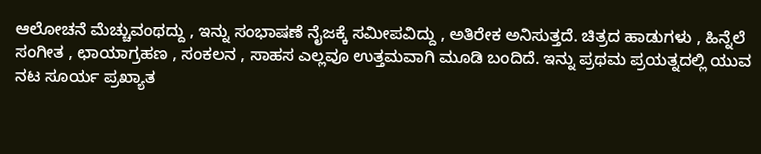ಆಲೋಚನೆ ಮೆಚ್ಚುವಂಥದ್ದು , ಇನ್ನು ಸಂಭಾಷಣೆ ನೈಜಕ್ಕೆ ಸಮೀಪವಿದ್ದು , ಅತಿರೇಕ ಅನಿಸುತ್ತದೆ. ಚಿತ್ರದ ಹಾಡುಗಳು , ಹಿನ್ನೆಲೆ ಸಂಗೀತ , ಛಾಯಾಗ್ರಹಣ , ಸಂಕಲನ , ಸಾಹಸ ಎಲ್ಲವೂ ಉತ್ತಮವಾಗಿ ಮೂಡಿ ಬಂದಿದೆ. ಇನ್ನು ಪ್ರಥಮ ಪ್ರಯತ್ನದಲ್ಲಿ ಯುವ ನಟ ಸೂರ್ಯ ಪ್ರಖ್ಯಾತ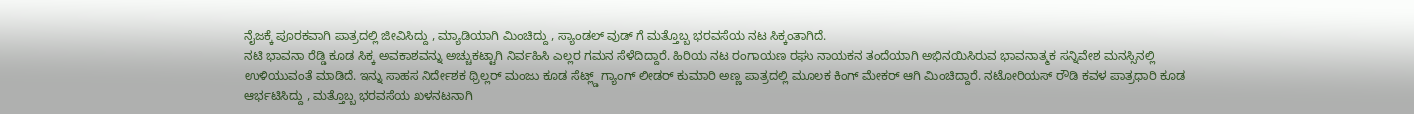ನೈಜಕ್ಕೆ ಪೂರಕವಾಗಿ ಪಾತ್ರದಲ್ಲಿ ಜೀವಿಸಿದ್ದು , ಮ್ಯಾಡಿಯಾಗಿ ಮಿಂಚಿದ್ದು , ಸ್ಯಾಂಡಲ್ ವುಡ್ ಗೆ ಮತ್ತೊಬ್ಬ ಭರವಸೆಯ ನಟ ಸಿಕ್ಕಂತಾಗಿದೆ.
ನಟಿ ಭಾವನಾ ರೆಡ್ಡಿ ಕೂಡ ಸಿಕ್ಕ ಅವಕಾಶವನ್ನು ಅಚ್ಚುಕಟ್ಟಾಗಿ ನಿರ್ವಹಿಸಿ ಎಲ್ಲರ ಗಮನ ಸೆಳೆದಿದ್ದಾರೆ. ಹಿರಿಯ ನಟ ರಂಗಾಯಣ ರಘು ನಾಯಕನ ತಂದೆಯಾಗಿ ಅಭಿನಯಿಸಿರುವ ಭಾವನಾತ್ಮಕ ಸನ್ನಿವೇಶ ಮನಸ್ಸಿನಲ್ಲಿ ಉಳಿಯುವಂತೆ ಮಾಡಿದೆ. ಇನ್ನು ಸಾಹಸ ನಿರ್ದೇಶಕ ಥ್ರಿಲ್ಲರ್ ಮಂಜು ಕೂಡ ಸೆಟ್ಲ್ಡ್ ಗ್ಯಾಂಗ್ ಲೀಡರ್ ಕುಮಾರಿ ಅಣ್ಣ ಪಾತ್ರದಲ್ಲಿ ಮೂಲಕ ಕಿಂಗ್ ಮೇಕರ್ ಆಗಿ ಮಿಂಚಿದ್ದಾರೆ. ನಟೋರಿಯಸ್ ರೌಡಿ ಕವಳ ಪಾತ್ರಧಾರಿ ಕೂಡ ಆರ್ಭಟಿಸಿದ್ದು , ಮತ್ತೊಬ್ಬ ಭರವಸೆಯ ಖಳನಟನಾಗಿ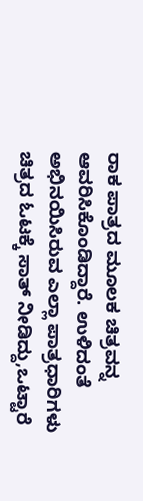ರಾಕ ಪಾತ್ರದ ಮೂಲಕ ಚಿತ್ರವನ್ನ ಆವರಿಸಿಕೊಂಡಿದ್ದಾರೆ. ಉಳಿದಂತೆ ಅಭಿನಯಿಸಿರುವ ಎಲ್ಲಾ ಪಾತ್ರಧಾರಿಗಳು ಚಿತ್ರದ ಓಟಕ್ಕೆ ಸಾತ್ ನೀಡಿದ್ದು,ಒಟ್ಟಾರೆ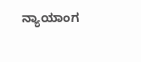ನ್ಯಾಯಾಂಗ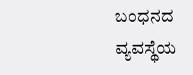ಬಂಧನದ ವ್ಯವಸ್ಥೆಯ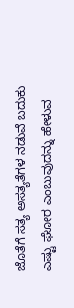ಜೊತೆಗೆ ಸತ್ಯ ಅಸತ್ಯತೆಗಳ ನಡುವೆ ಬದುಕು ಎಷ್ಟು ಘೋರ ಎಂಬುವುದನ್ನು ಹೇಳುವ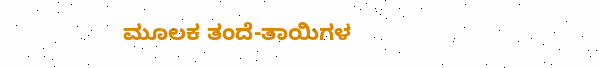ಮೂಲಕ ತಂದೆ-ತಾಯಿಗಳ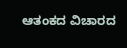ಆತಂಕದ ವಿಚಾರದ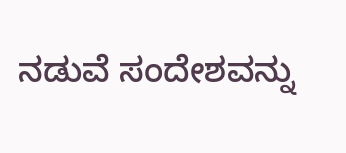ನಡುವೆ ಸಂದೇಶವನ್ನು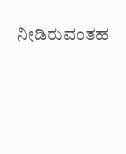ನೀಡಿರುವಂತಹ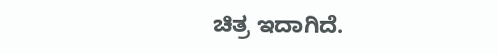ಚಿತ್ರ ಇದಾಗಿದೆ.